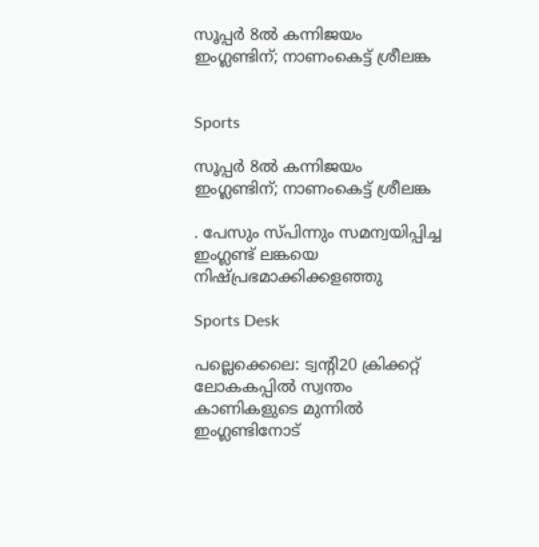സൂപ്പർ 8ൽ കന്നിജയം ഇംഗ്ലണ്ടിന്; നാണംകെട്ട് ശ്രീലങ്ക


Sports

സൂപ്പർ 8ൽ കന്നിജയം ഇംഗ്ലണ്ടിന്; നാണംകെട്ട് ശ്രീലങ്ക

. പേസും സ്പിന്നും സമന്വയിപ്പിച്ച ഇംഗ്ലണ്ട് ലങ്കയെ നിഷ്പ്രഭമാക്കിക്കളഞ്ഞു

Sports Desk

പല്ലെക്കെലെ: ട്വന്‍റി20 ക്രിക്കറ്റ് ലോകകപ്പിൽ സ്വന്തം കാണികളുടെ മുന്നിൽ ഇംഗ്ലണ്ടിനോട്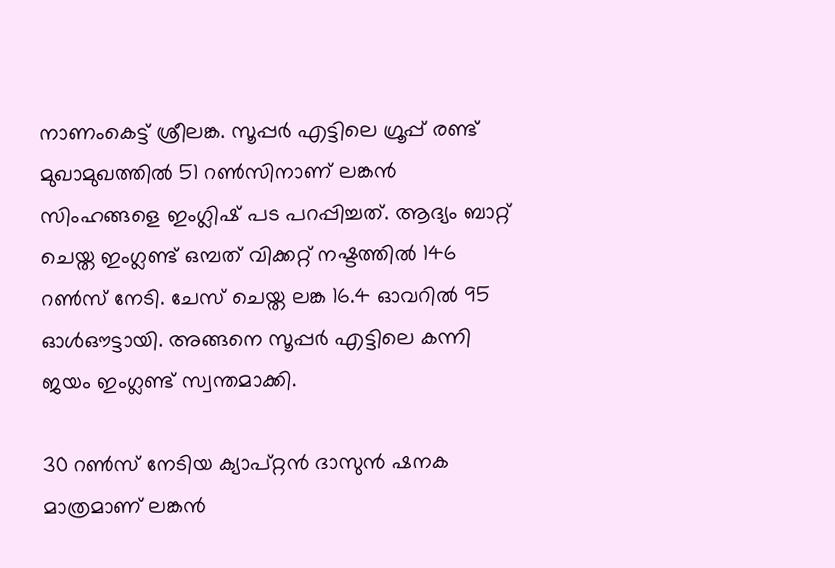നാണംകെട്ട് ശ്രീലങ്ക. സൂപ്പർ എട്ടിലെ ഗ്രൂപ്പ് രണ്ട് മുഖാമുഖത്തിൽ 51 റൺസിനാണ് ലങ്കൻ സിംഹങ്ങളെ ഇംഗ്ലിഷ് പട പറപ്പിച്ചത്. ആദ്യം ബാറ്റ് ചെയ്ത ഇംഗ്ലണ്ട് ഒമ്പത് വിക്കറ്റ് നഷ്ടത്തിൽ 146 റൺസ് നേടി. ചേസ് ചെയ്ത ലങ്ക 16.4 ഓവറിൽ 95 ഓൾഔട്ടായി. അങ്ങനെ സൂപ്പർ എട്ടിലെ കന്നി ജയം ഇംഗ്ലണ്ട് സ്വന്തമാക്കി.

30 റൺസ് നേടിയ ക്യാപ്റ്റൻ ദാസുൻ ഷനക മാത്രമാണ് ലങ്കൻ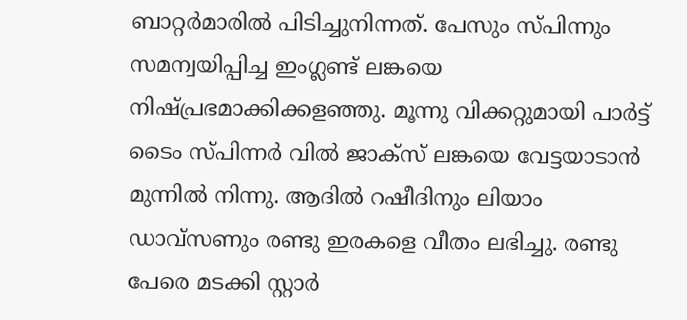ബാറ്റർമാരിൽ പിടിച്ചുനിന്നത്. പേസും സ്പിന്നും സമന്വയിപ്പിച്ച ഇംഗ്ലണ്ട് ലങ്കയെ നിഷ്പ്രഭമാക്കിക്കളഞ്ഞു. മൂന്നു വിക്കറ്റുമായി പാർട്ട് ടൈം സ്പിന്നർ വിൽ ജാക്സ് ലങ്കയെ വേട്ടയാടാൻ മുന്നിൽ നിന്നു. ആദിൽ റഷീദിനും ലിയാം ഡാവ്സണും രണ്ടു ഇരകളെ വീതം ലഭിച്ചു. രണ്ടു പേരെ മടക്കി സ്റ്റാർ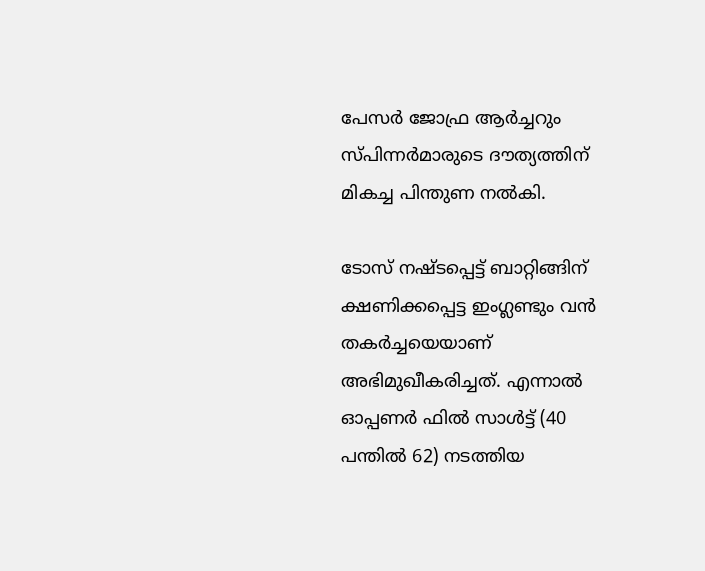പേസർ ജോഫ്ര ആർച്ചറും സ്പിന്നർമാരുടെ ദൗത്യത്തിന് മികച്ച പിന്തുണ നൽകി.

ടോസ് നഷ്ടപ്പെട്ട് ബാറ്റിങ്ങിന് ക്ഷണിക്കപ്പെട്ട ഇംഗ്ലണ്ടും വൻ തകർച്ചയെയാണ് അഭിമുഖീകരിച്ചത്. എന്നാൽ ഓപ്പണർ ഫിൽ സാൾട്ട് (40 പന്തിൽ 62) നടത്തിയ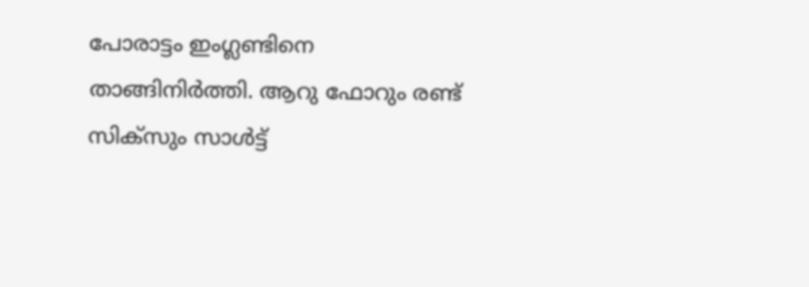പോരാട്ടം ഇംഗ്ലണ്ടിനെ താങ്ങിനിർത്തി. ആറു ഫോറും രണ്ട് സിക്സും സാൾട്ട്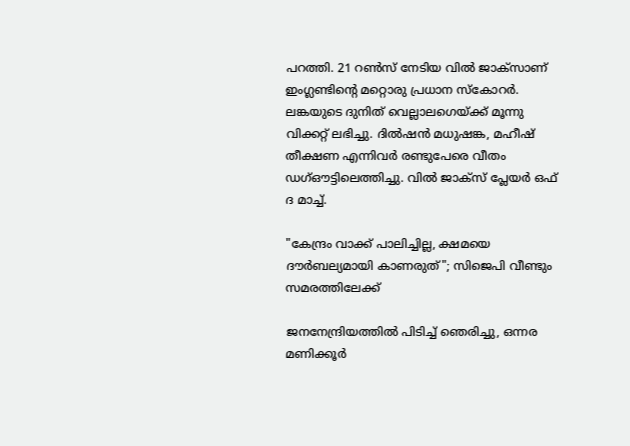പറത്തി. 21 റൺസ് നേടിയ വിൽ ജാക്സാണ് ഇംഗ്ലണ്ടിന്‍റെ മറ്റൊരു പ്രധാന സ്കോറർ. ലങ്കയുടെ ദുനിത് വെല്ലാലഗെയ്ക്ക് മൂന്നു വിക്കറ്റ് ലഭിച്ചു. ദിൽഷൻ മധുഷങ്ക, മഹീഷ് തീക്ഷണ എന്നിവർ രണ്ടുപേരെ വീതം ഡഗ്ഔട്ടിലെത്തിച്ചു. വിൽ ജാക്സ് പ്ലേയർ ഒഫ് ദ മാച്ച്.

"കേന്ദ്രം വാക്ക് പാലിച്ചില്ല, ക്ഷമയെ ദൗർബല്യമായി കാണരുത്"; സിജെപി വീണ്ടും സമരത്തിലേക്ക്

ജനനേന്ദ്രിയത്തിൽ പിടിച്ച് ഞെരിച്ചു, ഒന്നര മണിക്കൂർ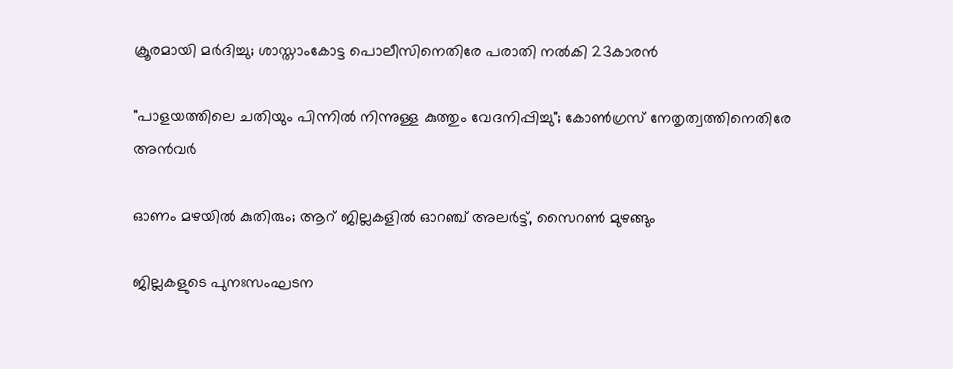ക്രൂരമായി മർദിച്ചു; ശാസ്താംകോട്ട പൊലീസിനെതിരേ പരാതി നൽകി 23കാരൻ

"പാളയത്തിലെ ചതിയും പിന്നിൽ നിന്നുള്ള കുത്തും വേദനിപ്പിച്ചു"; കോൺഗ്രസ് നേതൃത്വത്തിനെതിരേ അൻവർ

ഓണം മഴ‍യിൽ കുതിരും; ആറ് ജില്ലകളിൽ ഓറഞ്ച് അലർട്ട്, സൈറൺ മുഴങ്ങും

ജില്ലകളുടെ പുനഃസംഘടന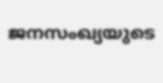ജനസംഖ്യയുടെ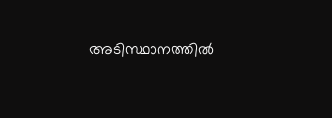അടിസ്ഥാനത്തിൽ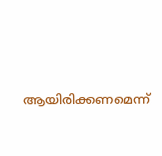ആയിരിക്കണമെന്ന്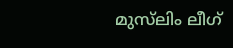മുസ്‌ലിം ലീഗ്